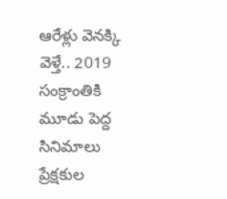ఆరేళ్లు వెనక్కి వెళ్తే.. 2019 సంక్రాంతికి మూడు పెద్ద సినిమాలు ప్రేక్షకుల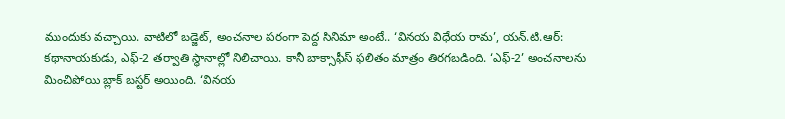ముందుకు వచ్చాయి. వాటిలో బడ్జెట్, అంచనాల పరంగా పెద్ద సినిమా అంటే.. ‘వినయ విధేయ రామ’, యన్.టి.ఆర్: కథానాయకుడు, ఎఫ్-2 తర్వాతి స్థానాల్లో నిలిచాయి. కానీ బాక్సాఫీస్ ఫలితం మాత్రం తిరగబడింది. ‘ఎఫ్-2’ అంచనాలను మించిపోయి బ్లాక్ బస్టర్ అయింది. ‘వినయ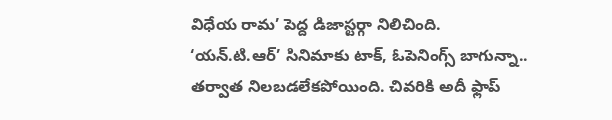విధేయ రామ’ పెద్ద డిజాస్టర్గా నిలిచింది.
‘యన్.టి.ఆర్’ సినిమాకు టాక్, ఓపెనింగ్స్ బాగున్నా.. తర్వాత నిలబడలేకపోయింది. చివరికి అదీ ఫ్లాప్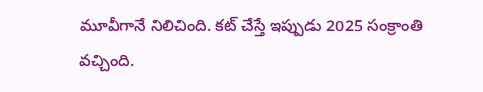మూవీగానే నిలిచింది. కట్ చేస్తే ఇప్పుడు 2025 సంక్రాంతి వచ్చింది.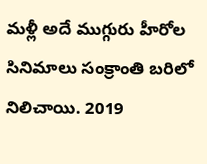మళ్లీ అదే ముగ్గురు హీరోల సినిమాలు సంక్రాంతి బరిలో నిలిచాయి. 2019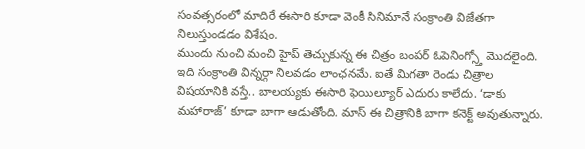సంవత్సరంలో మాదిరే ఈసారి కూడా వెంకీ సినిమానే సంక్రాంతి విజేతగా నిలుస్తుండడం విశేషం.
ముందు నుంచి మంచి హైప్ తెచ్చుకున్న ఈ చిత్రం బంపర్ ఓపెనింగ్స్తో మొదలైంది. ఇది సంక్రాంతి విన్నర్గా నిలవడం లాంఛనమే. ఐతే మిగతా రెండు చిత్రాల విషయానికి వస్తే.. బాలయ్యకు ఈసారి ఫెయిల్యూర్ ఎదురు కాలేదు. ‘డాకు మహారాజ్’ కూడా బాగా ఆడుతోంది. మాస్ ఈ చిత్రానికి బాగా కనెక్ట్ అవుతున్నారు.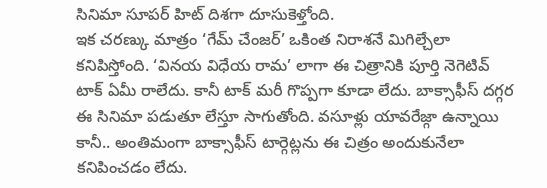సినిమా సూపర్ హిట్ దిశగా దూసుకెళ్తోంది.
ఇక చరణ్కు మాత్రం ‘గేమ్ చేంజర్’ ఒకింత నిరాశనే మిగిల్చేలా కనిపిస్తోంది. ‘వినయ విధేయ రామ’ లాగా ఈ చిత్రానికి పూర్తి నెగెటివ్ టాక్ ఏమీ రాలేదు. కానీ టాక్ మరీ గొప్పగా కూడా లేదు. బాక్సాఫీస్ దగ్గర ఈ సినిమా పడుతూ లేస్తూ సాగుతోంది. వసూళ్లు యావరేజ్గా ఉన్నాయి కానీ.. అంతిమంగా బాక్సాఫీస్ టార్గెట్లను ఈ చిత్రం అందుకునేలా కనిపించడం లేదు.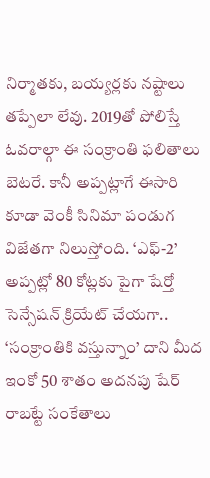నిర్మాతకు, బయ్యర్లకు నష్టాలు తప్పేలా లేవు. 2019తో పోలిస్తే ఓవరాల్గా ఈ సంక్రాంతి ఫలితాలు బెటరే. కానీ అప్పట్లాగే ఈసారి కూడా వెంకీ సినిమా పండుగ విజేతగా నిలుస్తోంది. ‘ఎఫ్-2’ అప్పట్లో 80 కోట్లకు పైగా షేర్తో సెన్సేషన్ క్రియేట్ చేయగా.. ‘సంక్రాంతికి వస్తున్నాం’ దాని మీద ఇంకో 50 శాతం అదనపు షేర్ రాబట్టే సంకేతాలు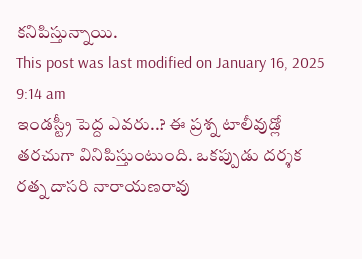కనిపిస్తున్నాయి.
This post was last modified on January 16, 2025 9:14 am
ఇండస్ట్రీ పెద్ద ఎవరు..? ఈ ప్రశ్న టాలీవుడ్లో తరచుగా వినిపిస్తుంటుంది. ఒకప్పుడు దర్శక రత్న దాసరి నారాయణరావు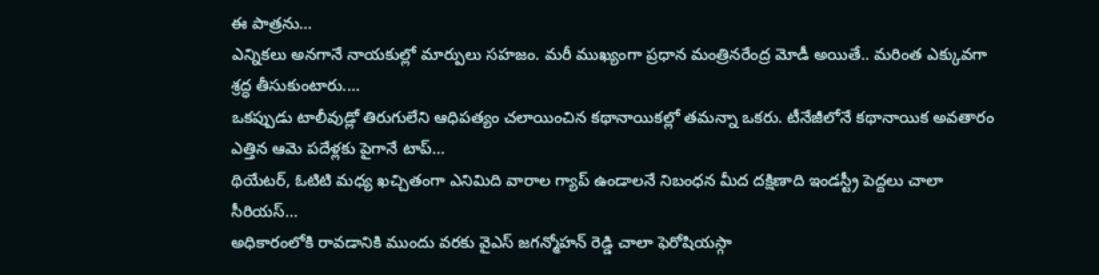ఈ పాత్రను…
ఎన్నికలు అనగానే నాయకుల్లో మార్పులు సహజం. మరీ ముఖ్యంగా ప్రధాన మంత్రినరేంద్ర మోడీ అయితే.. మరింత ఎక్కువగా శ్రద్ధ తీసుకుంటారు.…
ఒకప్పుడు టాలీవుడ్లో తిరుగులేని ఆధిపత్యం చలాయించిన కథానాయికల్లో తమన్నా ఒకరు. టీనేజీలోనే కథానాయిక అవతారం ఎత్తిన ఆమె పదేళ్లకు పైగానే టాప్…
థియేటర్, ఓటిటి మధ్య ఖచ్చితంగా ఎనిమిది వారాల గ్యాప్ ఉండాలనే నిబంధన మీద దక్షిణాది ఇండస్ట్రీ పెద్దలు చాలా సీరియస్…
అధికారంలోకి రావడానికి ముందు వరకు వైఎస్ జగన్మోహన్ రెడ్డి చాలా ఫెరోషియస్గా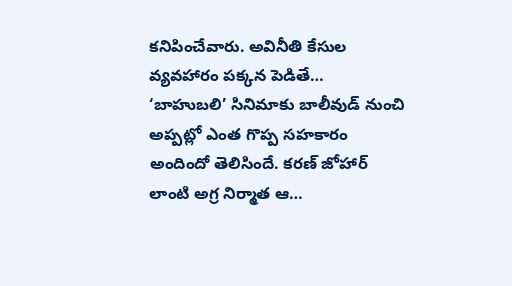కనిపించేవారు. అవినీతి కేసుల వ్యవహారం పక్కన పెడితే…
‘బాహుబలి’ సినిమాకు బాలీవుడ్ నుంచి అప్పట్లో ఎంత గొప్ప సహకారం అందిందో తెలిసిందే. కరణ్ జోహార్ లాంటి అగ్ర నిర్మాత ఆ…